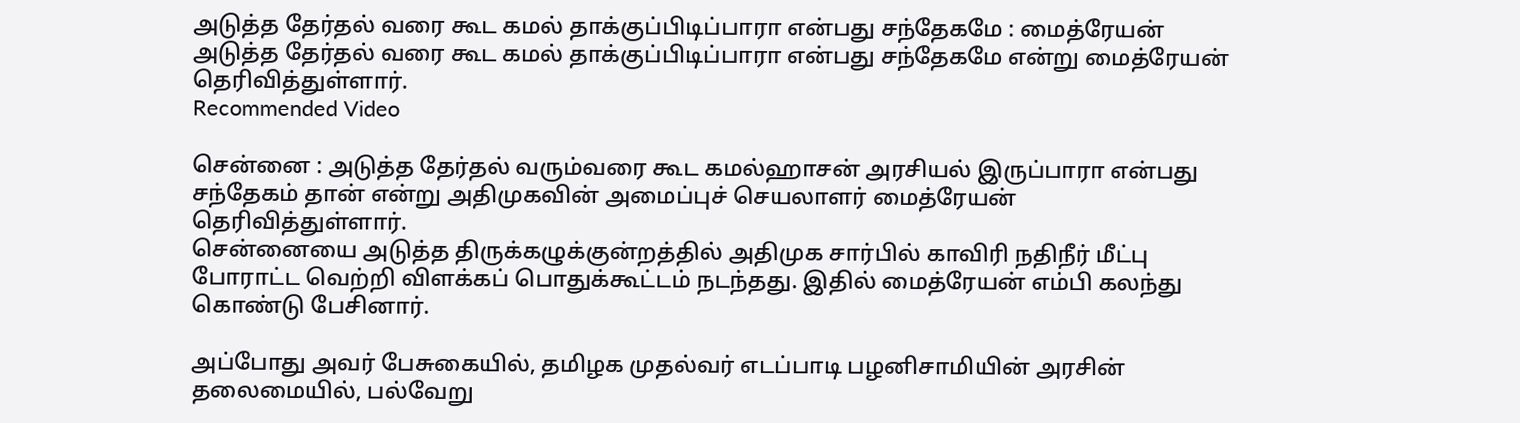அடுத்த தேர்தல் வரை கூட கமல் தாக்குப்பிடிப்பாரா என்பது சந்தேகமே : மைத்ரேயன்
அடுத்த தேர்தல் வரை கூட கமல் தாக்குப்பிடிப்பாரா என்பது சந்தேகமே என்று மைத்ரேயன் தெரிவித்துள்ளார்.
Recommended Video

சென்னை : அடுத்த தேர்தல் வரும்வரை கூட கமல்ஹாசன் அரசியல் இருப்பாரா என்பது சந்தேகம் தான் என்று அதிமுகவின் அமைப்புச் செயலாளர் மைத்ரேயன் தெரிவித்துள்ளார்.
சென்னையை அடுத்த திருக்கழுக்குன்றத்தில் அதிமுக சார்பில் காவிரி நதிநீர் மீட்பு போராட்ட வெற்றி விளக்கப் பொதுக்கூட்டம் நடந்தது. இதில் மைத்ரேயன் எம்பி கலந்து கொண்டு பேசினார்.

அப்போது அவர் பேசுகையில், தமிழக முதல்வர் எடப்பாடி பழனிசாமியின் அரசின் தலைமையில், பல்வேறு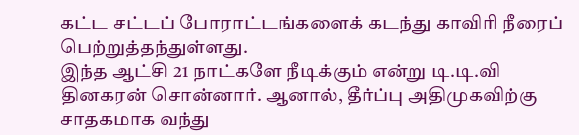கட்ட சட்டப் போராட்டங்களைக் கடந்து காவிரி நீரைப் பெற்றுத்தந்துள்ளது.
இந்த ஆட்சி 21 நாட்களே நீடிக்கும் என்று டி.டி.வி தினகரன் சொன்னார். ஆனால், தீர்ப்பு அதிமுகவிற்கு சாதகமாக வந்து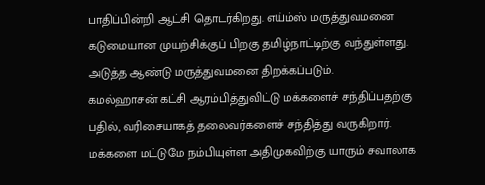பாதிப்பின்றி ஆட்சி தொடர்கிறது. எய்ம்ஸ் மருத்துவமனை கடுமையான முயற்சிக்குப் பிறகு தமிழ்நாட்டிற்கு வந்துள்ளது. அடுத்த ஆண்டு மருத்துவமனை திறக்கப்படும்.
கமல்ஹாசன் கட்சி ஆரம்பித்துவிட்டு மக்களைச் சந்திப்பதற்கு பதில், வரிசையாகத் தலைவர்களைச் சந்தித்து வருகிறார். மக்களை மட்டுமே நம்பியுள்ள அதிமுகவிற்கு யாரும் சவாலாக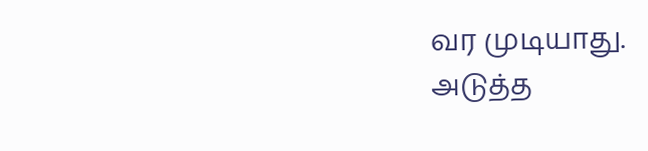வர முடியாது.
அடுத்த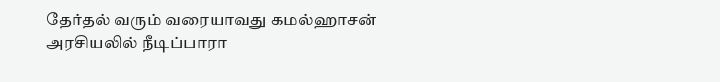தேர்தல் வரும் வரையாவது கமல்ஹாசன் அரசியலில் நீடிப்பாரா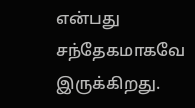என்பது சந்தேகமாகவே இருக்கிறது.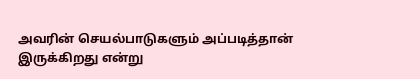அவரின் செயல்பாடுகளும் அப்படித்தான் இருக்கிறது என்று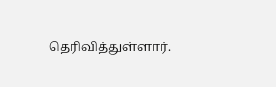தெரிவித்துள்ளார்.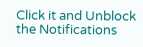Click it and Unblock the Notifications